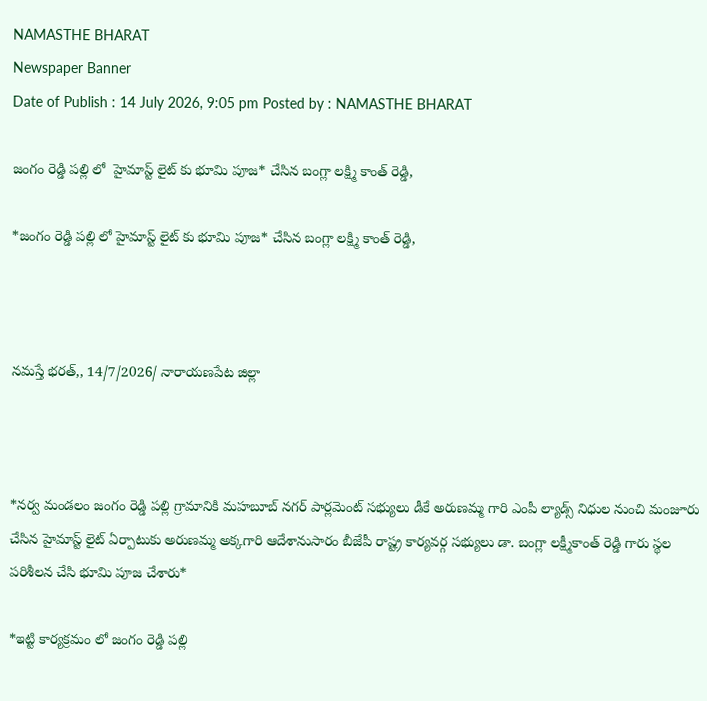NAMASTHE BHARAT
Newspaper Banner
Date of Publish : 14 July 2026, 9:05 pm Posted by : NAMASTHE BHARAT

జంగం రెడ్డి పల్లి లో  హైమాస్ట్ లైట్ కు భూమి పూజ* చేసిన బంగ్లా లక్ష్మి కాంత్ రెడ్డి,

*జంగం రెడ్డి పల్లి లో హైమాస్ట్ లైట్ కు భూమి పూజ* చేసిన బంగ్లా లక్ష్మి కాంత్ రెడ్డి,



నమస్తే భరత్,, 14/7/2026/ నారాయణపేట జిల్లా



*నర్వ మండలం జంగం రెడ్డి పల్లి గ్రామానికి మహబూబ్ నగర్ పార్లమెంట్ సభ్యులు డీకే అరుణమ్మ గారి ఎంపీ ల్యాడ్స్ నిధుల నుంచి మంజూరు చేసిన హైమాస్ట్ లైట్ ఏర్పాటుకు అరుణమ్మ అక్కగారి ఆదేశానుసారం బీజేపీ రాష్ట్ర కార్యవర్గ సభ్యులు డా. బంగ్లా లక్ష్మీకాంత్ రెడ్డి గారు స్థల పరిశీలన చేసి భూమి పూజ చేశారు*

*ఇట్టి కార్యక్రమం లో జంగం రెడ్డి పల్లి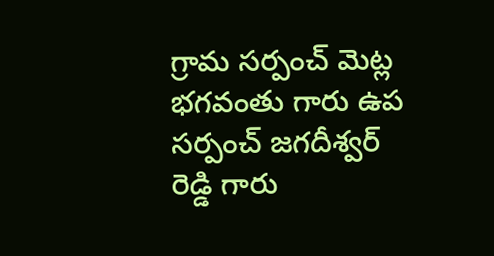గ్రామ సర్పంచ్ మెట్ల భగవంతు గారు ఉప సర్పంచ్ జగదీశ్వర్ రెడ్డి గారు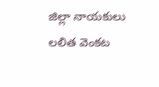జిల్లా నాయకులు లలిత వెంకట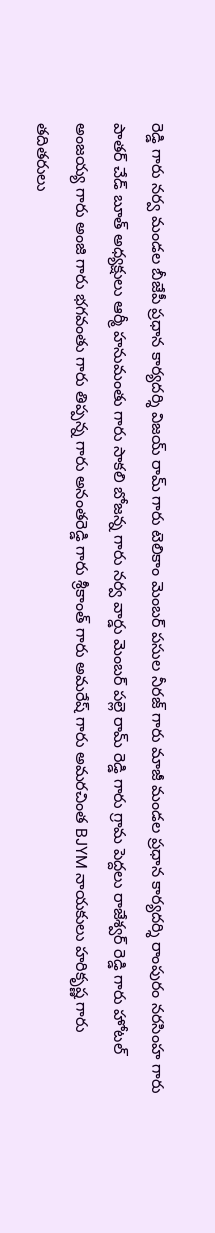రెడ్డి గారు నర్వ మండల బీజేపీ ప్రధాన కార్యదర్శి విజయ్ రామ్ గారు టెలికాం మెంబర్ పసుల నీరజ్ గారు మాజీ మండల ప్రధాన కార్యదర్శి రాంపురం నరసింహ గారు పాతర్ చేడ్ బూత్ అధ్యక్షులు ఆర్మీ హనుమంతు గారు సాకలి బోజన్న గారు నర్వ వార్డు మెంబర్ పల్లె రామ్ రెడ్డి గారు గ్రామ పెద్దలు రాజేశ్వర్ రెడ్డి గారు హోటల్ అంజయ్య గారు అంజి గారు భగవంతు గారు తిప్పన్న గారు అనంతరెడ్డి గారు శ్రీకాంత్ గారు అమరేష్ గారు అమరచింత BJYM నాయకులు హరికృష్ణ గారు తదితరులు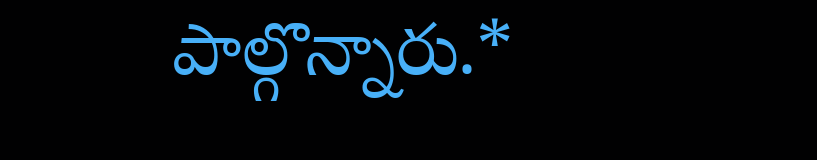పాల్గొన్నారు.*